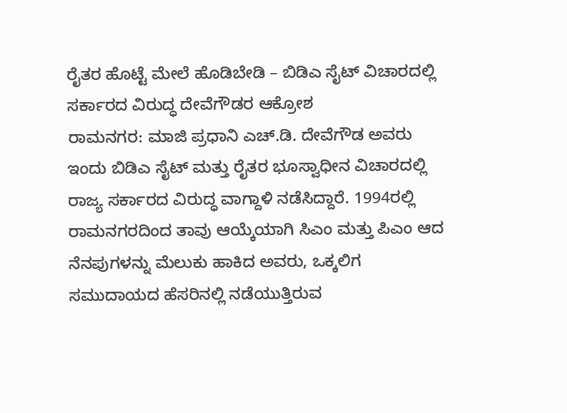ರೈತರ ಹೊಟ್ಟೆ ಮೇಲೆ ಹೊಡಿಬೇಡಿ – ಬಿಡಿಎ ಸೈಟ್ ವಿಚಾರದಲ್ಲಿ ಸರ್ಕಾರದ ವಿರುದ್ಧ ದೇವೆಗೌಡರ ಆಕ್ರೋಶ
ರಾಮನಗರ: ಮಾಜಿ ಪ್ರಧಾನಿ ಎಚ್.ಡಿ. ದೇವೆಗೌಡ ಅವರು ಇಂದು ಬಿಡಿಎ ಸೈಟ್ ಮತ್ತು ರೈತರ ಭೂಸ್ವಾಧೀನ ವಿಚಾರದಲ್ಲಿ ರಾಜ್ಯ ಸರ್ಕಾರದ ವಿರುದ್ಧ ವಾಗ್ದಾಳಿ ನಡೆಸಿದ್ದಾರೆ. 1994ರಲ್ಲಿ ರಾಮನಗರದಿಂದ ತಾವು ಆಯ್ಕೆಯಾಗಿ ಸಿಎಂ ಮತ್ತು ಪಿಎಂ ಆದ ನೆನಪುಗಳನ್ನು ಮೆಲುಕು ಹಾಕಿದ ಅವರು, ಒಕ್ಕಲಿಗ ಸಮುದಾಯದ ಹೆಸರಿನಲ್ಲಿ ನಡೆಯುತ್ತಿರುವ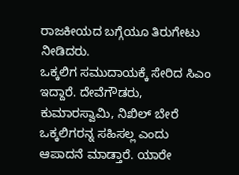ರಾಜಕೀಯದ ಬಗ್ಗೆಯೂ ತಿರುಗೇಟು ನೀಡಿದರು.
ಒಕ್ಕಲಿಗ ಸಮುದಾಯಕ್ಕೆ ಸೇರಿದ ಸಿಎಂ ಇದ್ದಾರೆ. ದೇವೆಗೌಡರು, ಕುಮಾರಸ್ವಾಮಿ, ನಿಖಿಲ್ ಬೇರೆ ಒಕ್ಕಲಿಗರನ್ನ ಸಹಿಸಲ್ಲ ಎಂದು ಆಪಾದನೆ ಮಾಡ್ತಾರೆ. ಯಾರೇ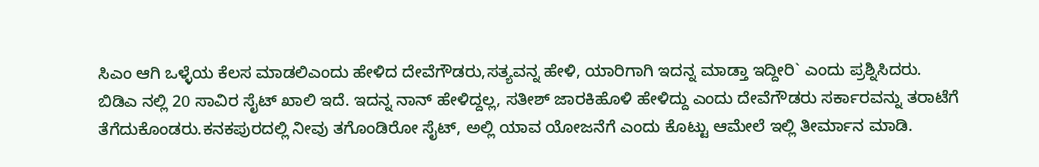ಸಿಎಂ ಆಗಿ ಒಳ್ಳೆಯ ಕೆಲಸ ಮಾಡಲಿಎಂದು ಹೇಳಿದ ದೇವೆಗೌಡರು,ಸತ್ಯವನ್ನ ಹೇಳಿ, ಯಾರಿಗಾಗಿ ಇದನ್ನ ಮಾಡ್ತಾ ಇದ್ದೀರಿ` ಎಂದು ಪ್ರಶ್ನಿಸಿದರು.
ಬಿಡಿಎ ನಲ್ಲಿ 20 ಸಾವಿರ ಸೈಟ್ ಖಾಲಿ ಇದೆ. ಇದನ್ನ ನಾನ್ ಹೇಳಿದ್ದಲ್ಲ, ಸತೀಶ್ ಜಾರಕಿಹೊಳಿ ಹೇಳಿದ್ದು ಎಂದು ದೇವೆಗೌಡರು ಸರ್ಕಾರವನ್ನು ತರಾಟೆಗೆ ತೆಗೆದುಕೊಂಡರು.ಕನಕಪುರದಲ್ಲಿ ನೀವು ತಗೊಂಡಿರೋ ಸೈಟ್, ಅಲ್ಲಿ ಯಾವ ಯೋಜನೆಗೆ ಎಂದು ಕೊಟ್ಟು ಆಮೇಲೆ ಇಲ್ಲಿ ತೀರ್ಮಾನ ಮಾಡಿ.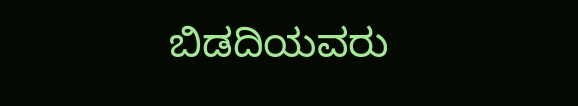ಬಿಡದಿಯವರು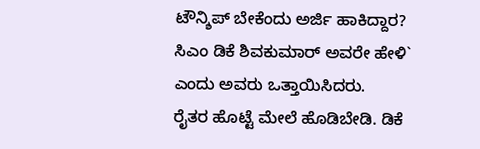ಟೌನ್ಶಿಪ್ ಬೇಕೆಂದು ಅರ್ಜಿ ಹಾಕಿದ್ದಾರ? ಸಿಎಂ ಡಿಕೆ ಶಿವಕುಮಾರ್ ಅವರೇ ಹೇಳಿ` ಎಂದು ಅವರು ಒತ್ತಾಯಿಸಿದರು.
ರೈತರ ಹೊಟ್ಟೆ ಮೇಲೆ ಹೊಡಿಬೇಡಿ. ಡಿಕೆ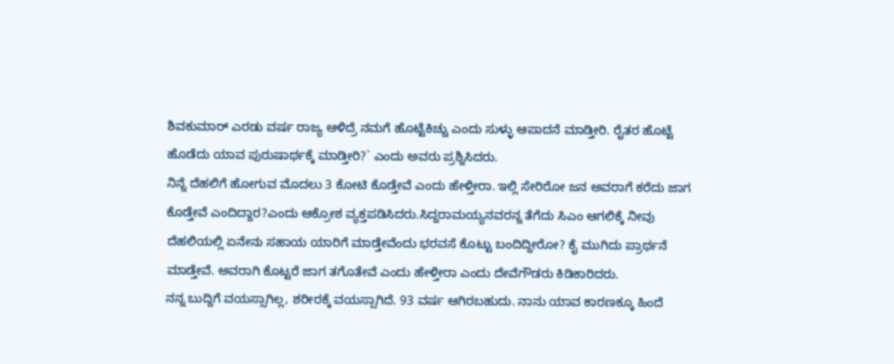ಶಿವಕುಮಾರ್ ಎರಡು ವರ್ಷ ರಾಜ್ಯ ಆಳಿದ್ರೆ ನಮಗೆ ಹೊಟ್ಟೆಕಿಚ್ಚು ಎಂದು ಸುಳ್ಳು ಆಪಾದನೆ ಮಾಡ್ತೀರಿ. ರೈತರ ಹೊಟ್ಟೆ ಹೊಡೆದು ಯಾವ ಪುರುಷಾರ್ಥಕ್ಕೆ ಮಾಡ್ತೀರಿ?` ಎಂದು ಅವರು ಪ್ರಶ್ನಿಸಿದರು.
ನಿನ್ನೆ ದೆಹಲಿಗೆ ಹೋಗುವ ಮೊದಲು 3 ಕೋಟಿ ಕೊಡ್ತೇವೆ ಎಂದು ಹೇಳ್ತೀರಾ. ಇಲ್ಲಿ ಸೇರಿರೋ ಜನ ಅವರಾಗೆ ಕರೆದು ಜಾಗ ಕೊಡ್ತೇವೆ ಎಂದಿದ್ದಾರ?ಎಂದು ಆಕ್ರೋಶ ವ್ಯಕ್ತಪಡಿಸಿದರು.ಸಿದ್ದರಾಮಯ್ಯನವರನ್ನ ತೆಗೆದು ಸಿಎಂ ಆಗಲಿಕ್ಕೆ ನೀವು ದೆಹಲಿಯಲ್ಲಿ ಏನೇನು ಸಹಾಯ ಯಾರಿಗೆ ಮಾಡ್ತೇವೆಂದು ಭರವಸೆ ಕೊಟ್ಟು ಬಂದಿದ್ದೀರೋ? ಕೈ ಮುಗಿದು ಪ್ರಾರ್ಥನೆ ಮಾಡ್ತೇವೆ. ಅವರಾಗಿ ಕೊಟ್ಟರೆ ಜಾಗ ತಗೊತೇವೆ ಎಂದು ಹೇಳ್ತೀರಾ ಎಂದು ದೇವೆಗೌಡರು ಕಿಡಿಕಾರಿದರು.
ನನ್ನ ಬುದ್ದಿಗೆ ವಯಸ್ಸಾಗಿಲ್ಲ, ಶರೀರಕ್ಕೆ ವಯಸ್ಸಾಗಿದೆ. 93 ವರ್ಷ ಆಗಿರಬಹುದು. ನಾನು ಯಾವ ಕಾರಣಕ್ಕೂ ಹಿಂದೆ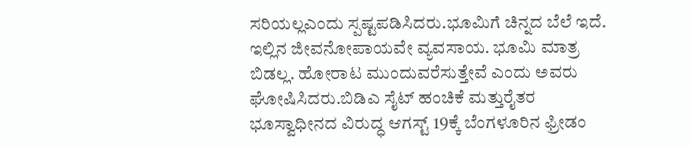ಸರಿಯಲ್ಲಎಂದು ಸ್ಪಷ್ಟಪಡಿಸಿದರು.ಭೂಮಿಗೆ ಚಿನ್ನದ ಬೆಲೆ ಇದೆ. ಇಲ್ಲಿನ ಜೀವನೋಪಾಯವೇ ವ್ಯವಸಾಯ. ಭೂಮಿ ಮಾತ್ರ ಬಿಡಲ್ಲ. ಹೋರಾಟ ಮುಂದುವರೆಸುತ್ತೇವೆ ಎಂದು ಅವರು ಘೋಷಿಸಿದರು.ಬಿಡಿಎ ಸೈಟ್ ಹಂಚಿಕೆ ಮತ್ತುರೈತರ ಭೂಸ್ವಾಧೀನದ ವಿರುದ್ಧ ಆಗಸ್ಟ್ 19ಕ್ಕೆ ಬೆಂಗಳೂರಿನ ಫ್ರೀಡಂ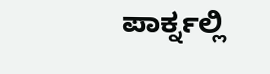ಪಾರ್ಕ್ನಲ್ಲಿ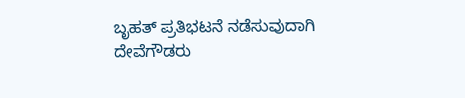ಬೃಹತ್ ಪ್ರತಿಭಟನೆ ನಡೆಸುವುದಾಗಿ ದೇವೆಗೌಡರು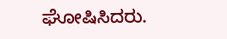ಘೋಷಿಸಿದರು.